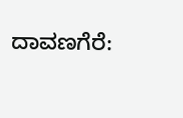ದಾವಣಗೆರೆ: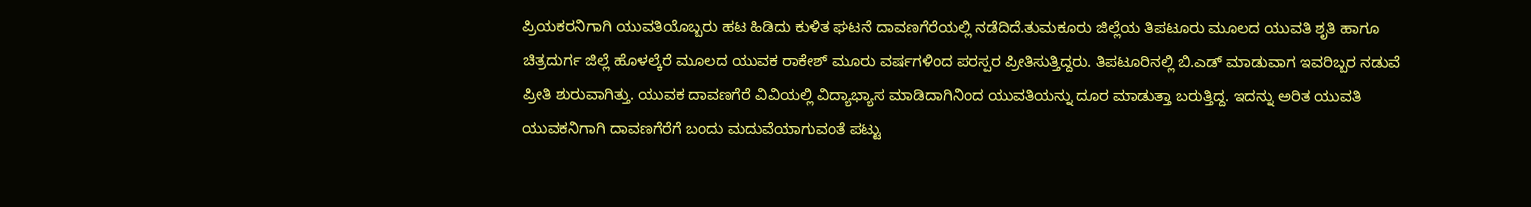ಪ್ರಿಯಕರನಿಗಾಗಿ ಯುವತಿಯೊಬ್ಬರು ಹಟ ಹಿಡಿದು ಕುಳಿತ ಘಟನೆ ದಾವಣಗೆರೆಯಲ್ಲಿ ನಡೆದಿದೆ.ತುಮಕೂರು ಜಿಲ್ಲೆಯ ತಿಪಟೂರು ಮೂಲದ ಯುವತಿ ಶೃತಿ ಹಾಗೂ ಚಿತ್ರದುರ್ಗ ಜಿಲ್ಲೆ ಹೊಳಲ್ಕೆರೆ ಮೂಲದ ಯುವಕ ರಾಕೇಶ್ ಮೂರು ವರ್ಷಗಳಿಂದ ಪರಸ್ಪರ ಪ್ರೀತಿಸುತ್ತಿದ್ದರು. ತಿಪಟೂರಿನಲ್ಲಿ ಬಿ.ಎಡ್ ಮಾಡುವಾಗ ಇವರಿಬ್ಬರ ನಡುವೆ ಪ್ರೀತಿ ಶುರುವಾಗಿತ್ತು. ಯುವಕ ದಾವಣಗೆರೆ ವಿವಿಯಲ್ಲಿ ವಿದ್ಯಾಭ್ಯಾಸ ಮಾಡಿದಾಗಿನಿಂದ ಯುವತಿಯನ್ನು ದೂರ ಮಾಡುತ್ತಾ ಬರುತ್ತಿದ್ದ. ಇದನ್ನು ಅರಿತ ಯುವತಿ ಯುವಕನಿಗಾಗಿ ದಾವಣಗೆರೆಗೆ ಬಂದು ಮದುವೆಯಾಗುವಂತೆ ಪಟ್ಟು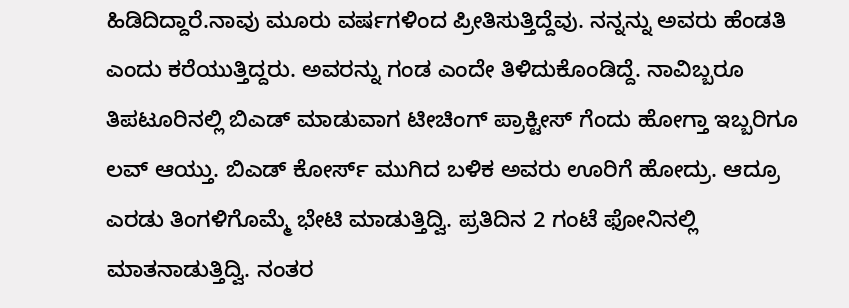ಹಿಡಿದಿದ್ದಾರೆ.ನಾವು ಮೂರು ವರ್ಷಗಳಿಂದ ಪ್ರೀತಿಸುತ್ತಿದ್ದೆವು. ನನ್ನನ್ನು ಅವರು ಹೆಂಡತಿ ಎಂದು ಕರೆಯುತ್ತಿದ್ದರು. ಅವರನ್ನು ಗಂಡ ಎಂದೇ ತಿಳಿದುಕೊಂಡಿದ್ದೆ. ನಾವಿಬ್ಬರೂ ತಿಪಟೂರಿನಲ್ಲಿ ಬಿಎಡ್ ಮಾಡುವಾಗ ಟೀಚಿಂಗ್ ಪ್ರಾಕ್ಟೀಸ್ ಗೆಂದು ಹೋಗ್ತಾ ಇಬ್ಬರಿಗೂ ಲವ್ ಆಯ್ತು. ಬಿಎಡ್ ಕೋರ್ಸ್ ಮುಗಿದ ಬಳಿಕ ಅವರು ಊರಿಗೆ ಹೋದ್ರು. ಆದ್ರೂ ಎರಡು ತಿಂಗಳಿಗೊಮ್ಮೆ ಭೇಟಿ ಮಾಡುತ್ತಿದ್ವಿ. ಪ್ರತಿದಿನ 2 ಗಂಟೆ ಫೋನಿನಲ್ಲಿ ಮಾತನಾಡುತ್ತಿದ್ವಿ. ನಂತರ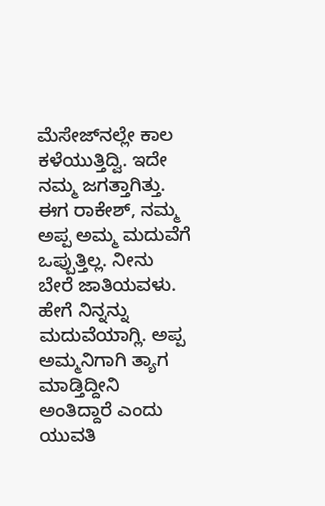ಮೆಸೇಜ್‍ನಲ್ಲೇ ಕಾಲ ಕಳೆಯುತ್ತಿದ್ವಿ. ಇದೇ ನಮ್ಮ ಜಗತ್ತಾಗಿತ್ತು. ಈಗ ರಾಕೇಶ್, ನಮ್ಮ ಅಪ್ಪ ಅಮ್ಮ ಮದುವೆಗೆ ಒಪ್ಪುತ್ತಿಲ್ಲ. ನೀನು ಬೇರೆ ಜಾತಿಯವಳು. ಹೇಗೆ ನಿನ್ನನ್ನು ಮದುವೆಯಾಗ್ಲಿ. ಅಪ್ಪ ಅಮ್ಮನಿಗಾಗಿ ತ್ಯಾಗ ಮಾಡ್ತಿದ್ದೀನಿ ಅಂತಿದ್ದಾರೆ ಎಂದು ಯುವತಿ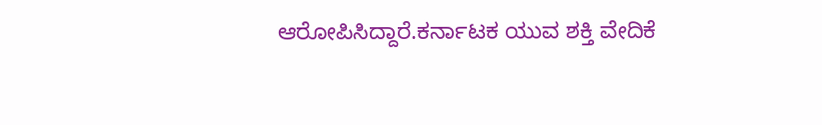ಆರೋಪಿಸಿದ್ದಾರೆ.ಕರ್ನಾಟಕ ಯುವ ಶಕ್ತಿ ವೇದಿಕೆ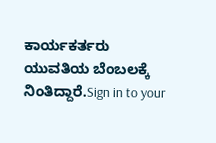ಕಾರ್ಯಕರ್ತರು ಯುವತಿಯ ಬೆಂಬಲಕ್ಕೆ ನಿಂತಿದ್ದಾರೆ.Sign in to your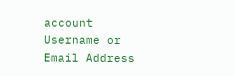account
Username or Email Address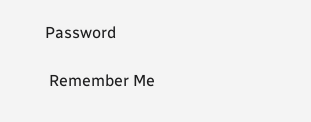Password

 Remember Me